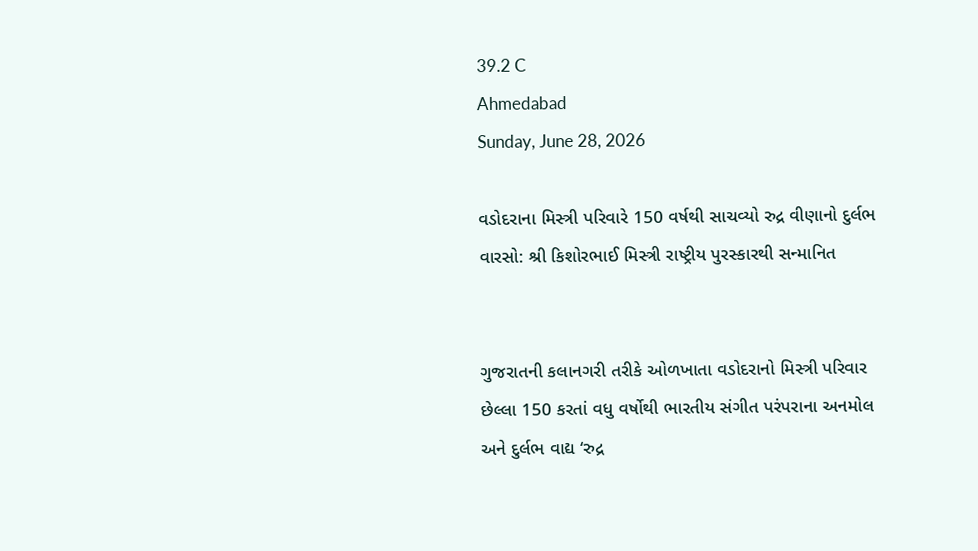39.2 C
Ahmedabad
Sunday, June 28, 2026

વડોદરાના મિસ્ત્રી પરિવારે 150 વર્ષથી સાચવ્યો રુદ્ર વીણાનો દુર્લભ વારસો: શ્રી કિશોરભાઈ મિસ્ત્રી રાષ્ટ્રીય પુરસ્કારથી સન્માનિત


ગુજરાતની કલાનગરી તરીકે ઓળખાતા વડોદરાનો મિસ્ત્રી પરિવાર છેલ્લા 150 કરતાં વધુ વર્ષોથી ભારતીય સંગીત પરંપરાના અનમોલ અને દુર્લભ વાદ્ય ‘રુદ્ર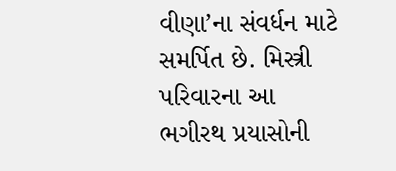વીણા’ના સંવર્ધન માટે સમર્પિત છે. મિસ્ત્રી પરિવારના આ ભગીરથ પ્રયાસોની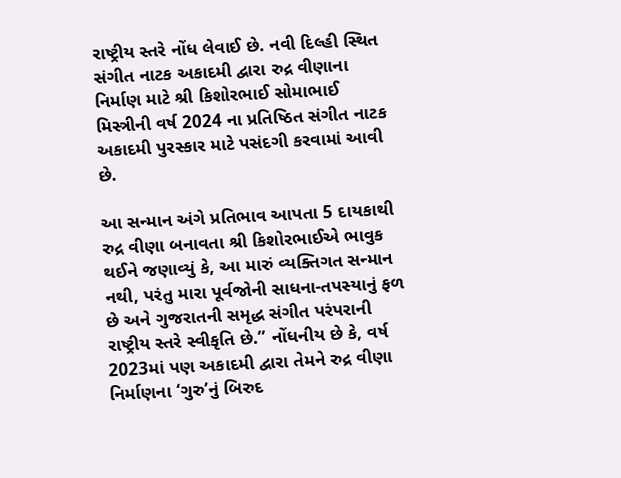રાષ્ટ્રીય સ્તરે નોંધ લેવાઈ છે. નવી દિલ્હી સ્થિત સંગીત નાટક અકાદમી દ્વારા રુદ્ર વીણાના નિર્માણ માટે શ્રી કિશોરભાઈ સોમાભાઈ મિસ્ત્રીની વર્ષ 2024 ના પ્રતિષ્ઠિત સંગીત નાટક અકાદમી પુરસ્કાર માટે પસંદગી કરવામાં આવી છે.

આ સન્માન અંગે પ્રતિભાવ આપતા 5 દાયકાથી રુદ્ર વીણા બનાવતા શ્રી કિશોરભાઈએ ભાવુક થઈને જણાવ્યું કે, આ મારું વ્યક્તિગત સન્માન નથી, પરંતુ મારા પૂર્વજોની સાધના-તપસ્યાનું ફળ છે અને ગુજરાતની સમૃદ્ધ સંગીત પરંપરાની રાષ્ટ્રીય સ્તરે સ્વીકૃતિ છે.” નોંધનીય છે કે, વર્ષ 2023માં પણ અકાદમી દ્વારા તેમને રુદ્ર વીણા નિર્માણના ‘ગુરુ’નું બિરુદ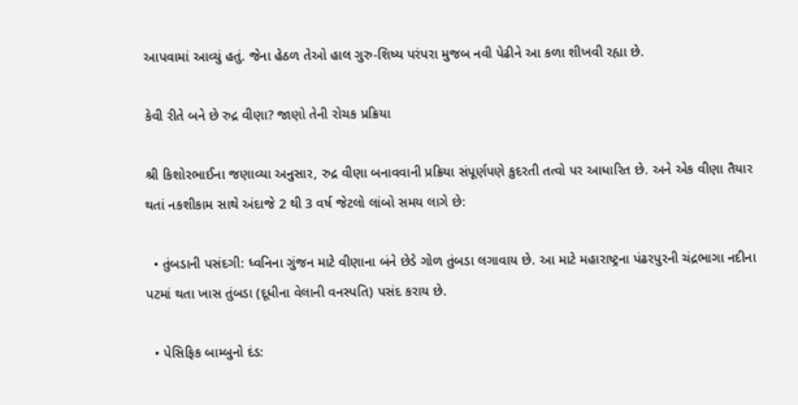આપવામાં આવ્યું હતું. જેના હેઠળ તેઓ હાલ ગુરુ-શિષ્ય પરંપરા મુજબ નવી પેઢીને આ કળા શીખવી રહ્યા છે.

કેવી રીતે બને છે રુદ્ર વીણા? જાણો તેની રોચક પ્રક્રિયા

શ્રી કિશોરભાઈના જણાવ્યા અનુસાર, રુદ્ર વીણા બનાવવાની પ્રક્રિયા સંપૂર્ણપણે કુદરતી તત્વો પર આધારિત છે. અને એક વીણા તૈયાર થતાં નકશીકામ સાથે અંદાજે 2 થી 3 વર્ષ જેટલો લાંબો સમય લાગે છે:

  • તુંબડાની પસંદગી: ધ્વનિના ગુંજન માટે વીણાના બંને છેડે ગોળ તુંબડા લગાવાય છે. આ માટે મહારાષ્ટ્રના પંઢરપુરની ચંદ્રભાગા નદીના પટમાં થતા ખાસ તુંબડા (દૂધીના વેલાની વનસ્પતિ) પસંદ કરાય છે.

  • પેસિફિક બામ્બુનો દંડ: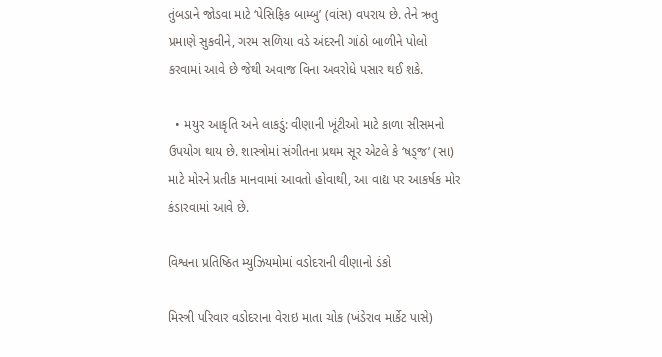તુંબડાને જોડવા માટે ‘પેસિફિક બામ્બુ’ (વાંસ) વપરાય છે. તેને ઋતુ પ્રમાણે સુકવીને, ગરમ સળિયા વડે અંદરની ગાંઠો બાળીને પોલો કરવામાં આવે છે જેથી અવાજ વિના અવરોધે પસાર થઈ શકે.

  • મયુર આકૃતિ અને લાકડું: વીણાની ખૂંટીઓ માટે કાળા સીસમનો ઉપયોગ થાય છે. શાસ્ત્રોમાં સંગીતના પ્રથમ સૂર એટલે કે ‘ષડ્જ’ (સા) માટે મોરને પ્રતીક માનવામાં આવતો હોવાથી, આ વાદ્ય પર આકર્ષક મોર કંડારવામાં આવે છે.

વિશ્વના પ્રતિષ્ઠિત મ્યુઝિયમોમાં વડોદરાની વીણાનો ડંકો

મિસ્ત્રી પરિવાર વડોદરાના વેરાઇ માતા ચોક (ખંડેરાવ માર્કેટ પાસે)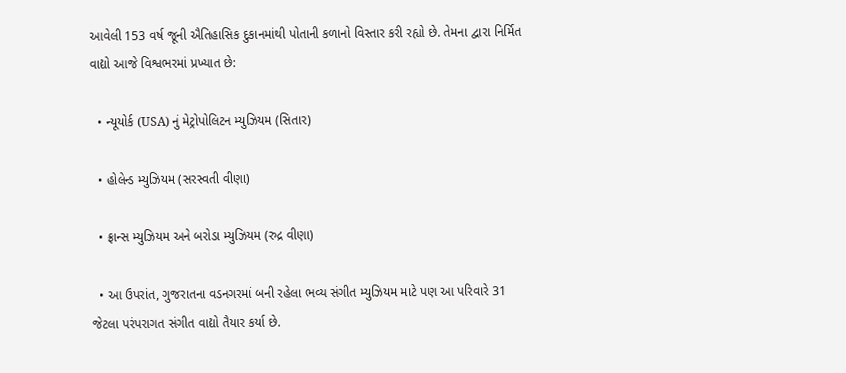આવેલી 153 વર્ષ જૂની ઐતિહાસિક દુકાનમાંથી પોતાની કળાનો વિસ્તાર કરી રહ્યો છે. તેમના દ્વારા નિર્મિત વાદ્યો આજે વિશ્વભરમાં પ્રખ્યાત છે:

  • ન્યૂયોર્ક (USA) નું મેટ્રોપોલિટન મ્યુઝિયમ (સિતાર)

  • હોલેન્ડ મ્યુઝિયમ (સરસ્વતી વીણા)

  • ફ્રાન્સ મ્યુઝિયમ અને બરોડા મ્યુઝિયમ (રુદ્ર વીણા)

  • આ ઉપરાંત, ગુજરાતના વડનગરમાં બની રહેલા ભવ્ય સંગીત મ્યુઝિયમ માટે પણ આ પરિવારે 31 જેટલા પરંપરાગત સંગીત વાદ્યો તૈયાર કર્યા છે.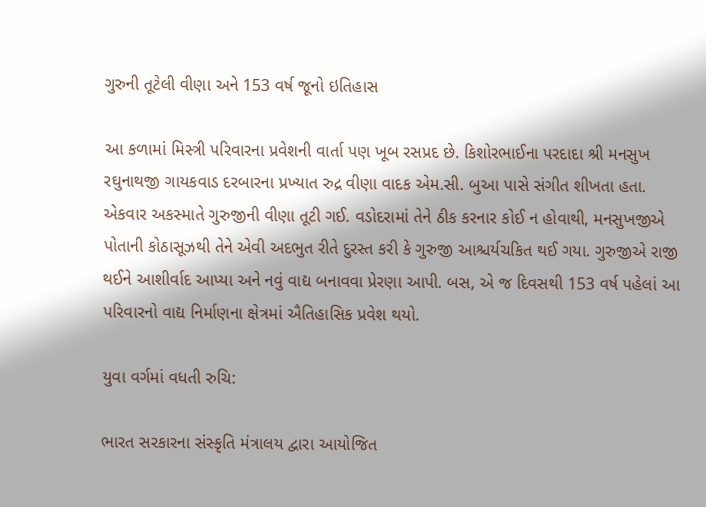ગુરુની તૂટેલી વીણા અને 153 વર્ષ જૂનો ઇતિહાસ

આ કળામાં મિસ્ત્રી પરિવારના પ્રવેશની વાર્તા પણ ખૂબ રસપ્રદ છે. કિશોરભાઈના પરદાદા શ્રી મનસુખ રઘુનાથજી ગાયકવાડ દરબારના પ્રખ્યાત રુદ્ર વીણા વાદક એમ.સી. બુઆ પાસે સંગીત શીખતા હતા. એકવાર અકસ્માતે ગુરુજીની વીણા તૂટી ગઈ. વડોદરામાં તેને ઠીક કરનાર કોઈ ન હોવાથી, મનસુખજીએ પોતાની કોઠાસૂઝથી તેને એવી અદભુત રીતે દુરસ્ત કરી કે ગુરુજી આશ્ચર્યચકિત થઈ ગયા. ગુરુજીએ રાજી થઈને આશીર્વાદ આપ્યા અને નવું વાદ્ય બનાવવા પ્રેરણા આપી. બસ, એ જ દિવસથી 153 વર્ષ પહેલાં આ પરિવારનો વાદ્ય નિર્માણના ક્ષેત્રમાં ઐતિહાસિક પ્રવેશ થયો.

યુવા વર્ગમાં વધતી રુચિ:

ભારત સરકારના સંસ્કૃતિ મંત્રાલય દ્વારા આયોજિત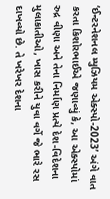‘ઈન્ટરનેશનલ મ્યુઝિયમ એક્સ્પો-2023’ અંગે વાત કરતા કિશોરભાઈએ જણાવ્યું કે, આ એક્સ્પોમાં રુદ્ર વીણા અને તેના નિર્માણ પ્રત્યે દેશ-વિદેશના મુલાકાતીઓ, ખાસ કરીને યુવા વર્ગે જે ભારે રસ દાખવ્યો છે. તે ખરેખર દેશના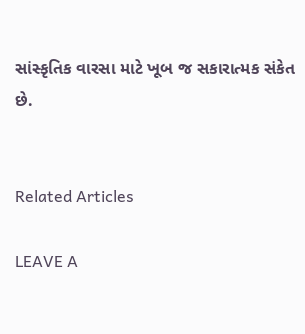સાંસ્કૃતિક વારસા માટે ખૂબ જ સકારાત્મક સંકેત છે.


Related Articles

LEAVE A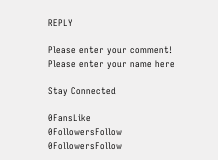REPLY

Please enter your comment!
Please enter your name here

Stay Connected

0FansLike
0FollowersFollow
0FollowersFollow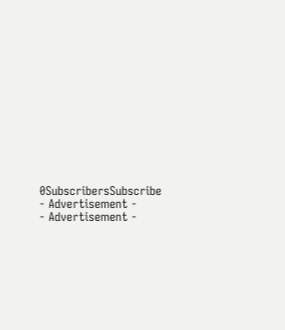0SubscribersSubscribe
- Advertisement -
- Advertisement -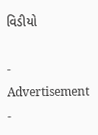વિડીયો

- Advertisement -